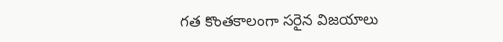గత కొంతకాలంగా సరైన విజయాలు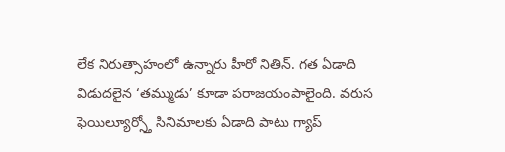లేక నిరుత్సాహంలో ఉన్నారు హీరో నితిన్. గత ఏడాది విడుదలైన ‘తమ్ముడు’ కూడా పరాజయంపాలైంది. వరుస ఫెయిల్యూర్స్తో సినిమాలకు ఏడాది పాటు గ్యాప్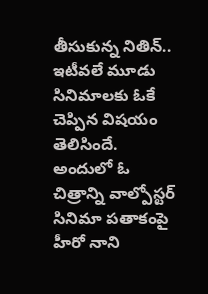తీసుకున్న నితిన్.. ఇటీవలే మూడు సినిమాలకు ఓకే చెప్పిన విషయం తెలిసిందే. అందులో ఓ చిత్రాన్ని వాల్పోస్టర్ సినిమా పతాకంపై హీరో నాని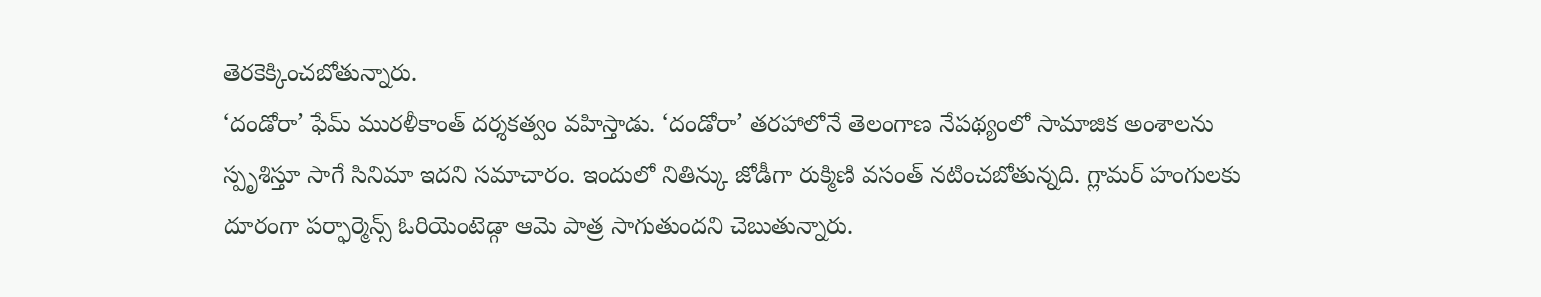తెరకెక్కించబోతున్నారు.
‘దండోరా’ ఫేమ్ మురళీకాంత్ దర్శకత్వం వహిస్తాడు. ‘దండోరా’ తరహాలోనే తెలంగాణ నేపథ్యంలో సామాజిక అంశాలను స్పృశిస్తూ సాగే సినిమా ఇదని సమాచారం. ఇందులో నితిన్కు జోడీగా రుక్మిణి వసంత్ నటించబోతున్నది. గ్లామర్ హంగులకు దూరంగా పర్ఫార్మెన్స్ ఓరియెంటెడ్గా ఆమె పాత్ర సాగుతుందని చెబుతున్నారు.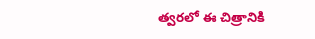త్వరలో ఈ చిత్రానికి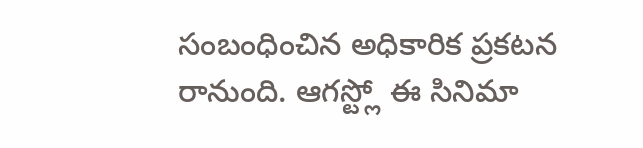సంబంధించిన అధికారిక ప్రకటన రానుంది. ఆగస్ట్లో ఈ సినిమా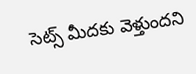సెట్స్ మీదకు వెళ్తుందని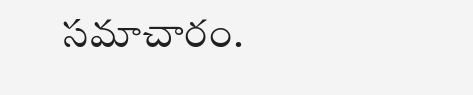సమాచారం.